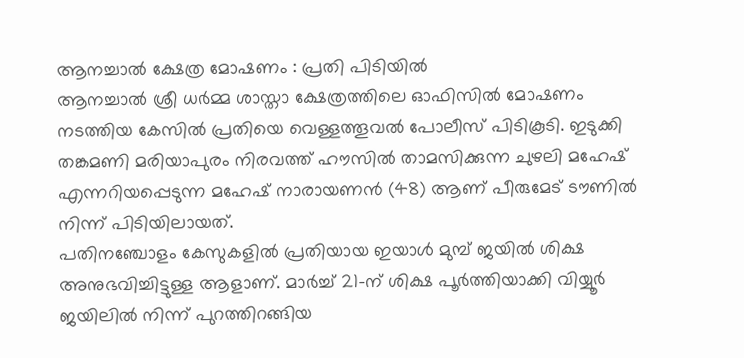ആനച്ചാൽ ക്ഷേത്ര മോഷണം : പ്രതി പിടിയിൽ
ആനച്ചാൽ ശ്രീ ധർമ്മ ശാസ്താ ക്ഷേത്രത്തിലെ ഓഫിസിൽ മോഷണം നടത്തിയ കേസിൽ പ്രതിയെ വെള്ളത്തൂവൽ പോലീസ് പിടികൂടി. ഇടുക്കി തങ്കമണി മരിയാപുരം നിരവത്ത് ഹൗസിൽ താമസിക്കുന്ന ചുഴലി മഹേഷ് എന്നറിയപ്പെടുന്ന മഹേഷ് നാരായണൻ (48) ആണ് പീരുമേട് ടൗണിൽ നിന്ന് പിടിയിലായത്.
പതിനഞ്ചോളം കേസുകളിൽ പ്രതിയായ ഇയാൾ മുമ്പ് ജയിൽ ശിക്ഷ അനുഭവിച്ചിട്ടുള്ള ആളാണ്. മാർച്ച് 21-ന് ശിക്ഷ പൂർത്തിയാക്കി വിയ്യൂർ ജയിലിൽ നിന്ന് പുറത്തിറങ്ങിയ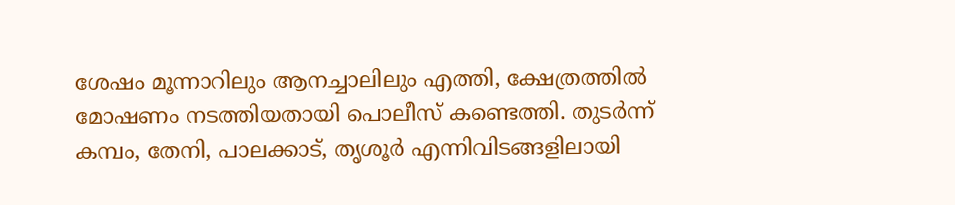ശേഷം മൂന്നാറിലും ആനച്ചാലിലും എത്തി, ക്ഷേത്രത്തിൽ മോഷണം നടത്തിയതായി പൊലീസ് കണ്ടെത്തി. തുടർന്ന് കമ്പം, തേനി, പാലക്കാട്, തൃശൂർ എന്നിവിടങ്ങളിലായി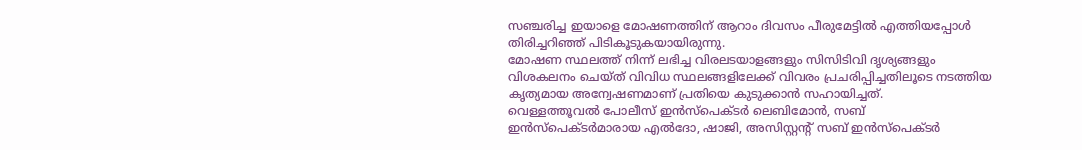സഞ്ചരിച്ച ഇയാളെ മോഷണത്തിന് ആറാം ദിവസം പീരുമേട്ടിൽ എത്തിയപ്പോൾ തിരിച്ചറിഞ്ഞ് പിടികൂടുകയായിരുന്നു.
മോഷണ സ്ഥലത്ത് നിന്ന് ലഭിച്ച വിരലടയാളങ്ങളും സിസിടിവി ദൃശ്യങ്ങളും വിശകലനം ചെയ്ത് വിവിധ സ്ഥലങ്ങളിലേക്ക് വിവരം പ്രചരിപ്പിച്ചതിലൂടെ നടത്തിയ കൃത്യമായ അന്വേഷണമാണ് പ്രതിയെ കുടുക്കാൻ സഹായിച്ചത്.
വെള്ളത്തൂവൽ പോലീസ് ഇൻസ്പെക്ടർ ലെബിമോൻ, സബ് ഇൻസ്പെക്ടർമാരായ എൽദോ, ഷാജി, അസിസ്റ്റന്റ് സബ് ഇൻസ്പെക്ടർ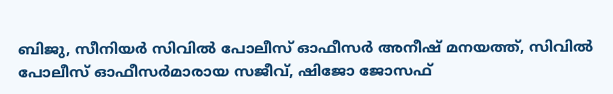ബിജു, സീനിയർ സിവിൽ പോലീസ് ഓഫീസർ അനീഷ് മനയത്ത്, സിവിൽ പോലീസ് ഓഫീസർമാരായ സജീവ്, ഷിജോ ജോസഫ്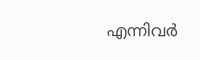എന്നിവർ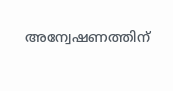അന്വേഷണത്തിന്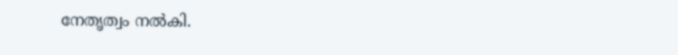നേതൃത്വം നൽകി.